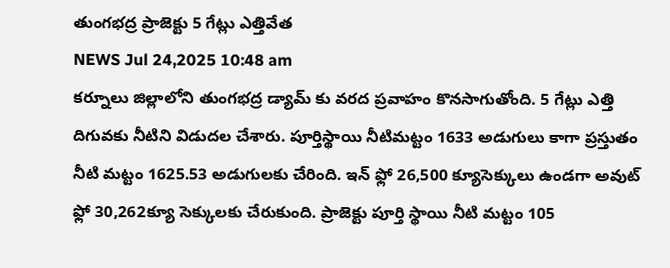తుంగభద్ర ప్రాజెక్టు 5 గేట్లు ఎత్తివేత
NEWS Jul 24,2025 10:48 am
కర్నూలు జిల్లాలోని తుంగభద్ర డ్యామ్ కు వరద ప్రవాహం కొనసాగుతోంది. 5 గేట్లు ఎత్తి దిగువకు నీటిని విడుదల చేశారు. పూర్తిస్థాయి నీటిమట్టం 1633 అడుగులు కాగా ప్రస్తుతం నీటి మట్టం 1625.53 అడుగులకు చేరింది. ఇన్ ఫ్లో 26,500 క్యూసెక్కులు ఉండగా అవుట్ ఫ్లో 30,262క్యూ సెక్కులకు చేరుకుంది. ప్రాజెక్టు పూర్తి స్థాయి నీటి మట్టం 105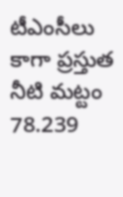టీఎంసీలు కాగా ప్రస్తుత నీటి మట్టం 78.239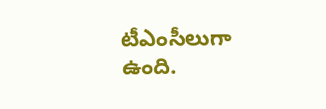టీఎంసీలుగా ఉంది.